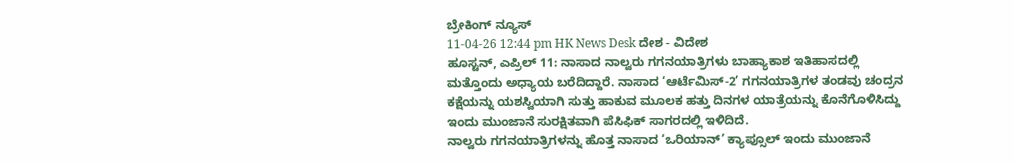ಬ್ರೇಕಿಂಗ್ ನ್ಯೂಸ್
11-04-26 12:44 pm HK News Desk ದೇಶ - ವಿದೇಶ
ಹೂಸ್ಟನ್, ಎಪ್ರಿಲ್ 11: ನಾಸಾದ ನಾಲ್ವರು ಗಗನಯಾತ್ರಿಗಳು ಬಾಹ್ಯಾಕಾಶ ಇತಿಹಾಸದಲ್ಲಿ ಮತ್ತೊಂದು ಅಧ್ಯಾಯ ಬರೆದಿದ್ದಾರೆ. ನಾಸಾದ ‘ಆರ್ಟೆಮಿಸ್-2’ ಗಗನಯಾತ್ರಿಗಳ ತಂಡವು ಚಂದ್ರನ ಕಕ್ಷೆಯನ್ನು ಯಶಸ್ವಿಯಾಗಿ ಸುತ್ತು ಹಾಕುವ ಮೂಲಕ ಹತ್ತು ದಿನಗಳ ಯಾತ್ರೆಯನ್ನು ಕೊನೆಗೊಳಿಸಿದ್ದು ಇಂದು ಮುಂಜಾನೆ ಸುರಕ್ಷಿತವಾಗಿ ಪೆಸಿಫಿಕ್ ಸಾಗರದಲ್ಲಿ ಇಳಿದಿದೆ.
ನಾಲ್ವರು ಗಗನಯಾತ್ರಿಗಳನ್ನು ಹೊತ್ತ ನಾಸಾದ ‘ಒರಿಯಾನ್’ ಕ್ಯಾಪ್ಸೂಲ್ ಇಂದು ಮುಂಜಾನೆ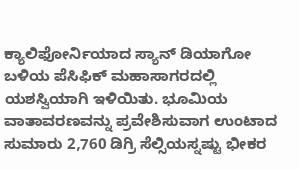ಕ್ಯಾಲಿಫೋರ್ನಿಯಾದ ಸ್ಯಾನ್ ಡಿಯಾಗೋ ಬಳಿಯ ಪೆಸಿಫಿಕ್ ಮಹಾಸಾಗರದಲ್ಲಿ ಯಶಸ್ವಿಯಾಗಿ ಇಳಿಯಿತು. ಭೂಮಿಯ ವಾತಾವರಣವನ್ನು ಪ್ರವೇಶಿಸುವಾಗ ಉಂಟಾದ ಸುಮಾರು 2,760 ಡಿಗ್ರಿ ಸೆಲ್ಸಿಯಸ್ನಷ್ಟು ಭೀಕರ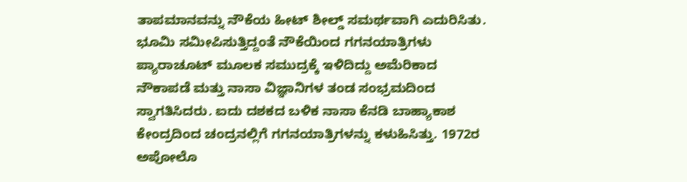ತಾಪಮಾನವನ್ನು ನೌಕೆಯ ಹೀಟ್ ಶೀಲ್ಡ್ ಸಮರ್ಥವಾಗಿ ಎದುರಿಸಿತು. ಭೂಮಿ ಸಮೀಪಿಸುತ್ತಿದ್ದಂತೆ ನೌಕೆಯಿಂದ ಗಗನಯಾತ್ರಿಗಳು ಪ್ಯಾರಾಚೂಟ್ ಮೂಲಕ ಸಮುದ್ರಕ್ಕೆ ಇಳಿದಿದ್ದು ಅಮೆರಿಕಾದ ನೌಕಾಪಡೆ ಮತ್ತು ನಾಸಾ ವಿಜ್ಞಾನಿಗಳ ತಂಡ ಸಂಭ್ರಮದಿಂದ ಸ್ವಾಗತಿಸಿದರು. ಐದು ದಶಕದ ಬಳಿಕ ನಾಸಾ ಕೆನಡಿ ಬಾಹ್ಯಾಕಾಶ ಕೇಂದ್ರದಿಂದ ಚಂದ್ರನಲ್ಲಿಗೆ ಗಗನಯಾತ್ರಿಗಳನ್ನು ಕಳುಹಿಸಿತ್ತು. 1972ರ ಅಪೋಲೊ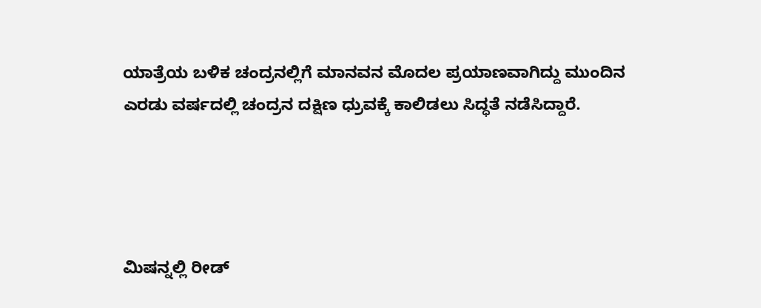ಯಾತ್ರೆಯ ಬಳಿಕ ಚಂದ್ರನಲ್ಲಿಗೆ ಮಾನವನ ಮೊದಲ ಪ್ರಯಾಣವಾಗಿದ್ದು ಮುಂದಿನ ಎರಡು ವರ್ಷದಲ್ಲಿ ಚಂದ್ರನ ದಕ್ಷಿಣ ಧ್ರುವಕ್ಕೆ ಕಾಲಿಡಲು ಸಿದ್ಧತೆ ನಡೆಸಿದ್ದಾರೆ.




ಮಿಷನ್ನಲ್ಲಿ ರೀಡ್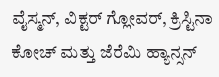ವೈಸ್ಮನ್, ವಿಕ್ಟರ್ ಗ್ಲೋವರ್, ಕ್ರಿಸ್ಟಿನಾ ಕೋಚ್ ಮತ್ತು ಜೆರೆಮಿ ಹ್ಯಾನ್ಸನ್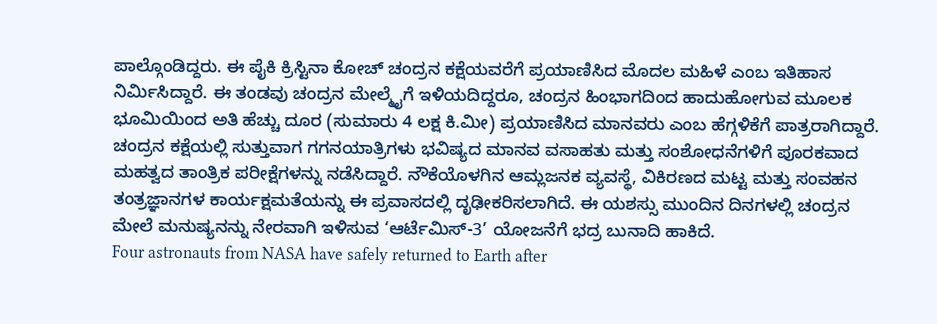ಪಾಲ್ಗೊಂಡಿದ್ದರು. ಈ ಪೈಕಿ ಕ್ರಿಸ್ಟಿನಾ ಕೋಚ್ ಚಂದ್ರನ ಕಕ್ಷೆಯವರೆಗೆ ಪ್ರಯಾಣಿಸಿದ ಮೊದಲ ಮಹಿಳೆ ಎಂಬ ಇತಿಹಾಸ ನಿರ್ಮಿಸಿದ್ದಾರೆ. ಈ ತಂಡವು ಚಂದ್ರನ ಮೇಲ್ಮೈಗೆ ಇಳಿಯದಿದ್ದರೂ, ಚಂದ್ರನ ಹಿಂಭಾಗದಿಂದ ಹಾದುಹೋಗುವ ಮೂಲಕ ಭೂಮಿಯಿಂದ ಅತಿ ಹೆಚ್ಚು ದೂರ (ಸುಮಾರು 4 ಲಕ್ಷ ಕಿ.ಮೀ) ಪ್ರಯಾಣಿಸಿದ ಮಾನವರು ಎಂಬ ಹೆಗ್ಗಳಿಕೆಗೆ ಪಾತ್ರರಾಗಿದ್ದಾರೆ.
ಚಂದ್ರನ ಕಕ್ಷೆಯಲ್ಲಿ ಸುತ್ತುವಾಗ ಗಗನಯಾತ್ರಿಗಳು ಭವಿಷ್ಯದ ಮಾನವ ವಸಾಹತು ಮತ್ತು ಸಂಶೋಧನೆಗಳಿಗೆ ಪೂರಕವಾದ ಮಹತ್ವದ ತಾಂತ್ರಿಕ ಪರೀಕ್ಷೆಗಳನ್ನು ನಡೆಸಿದ್ದಾರೆ. ನೌಕೆಯೊಳಗಿನ ಆಮ್ಲಜನಕ ವ್ಯವಸ್ಥೆ, ವಿಕಿರಣದ ಮಟ್ಟ ಮತ್ತು ಸಂವಹನ ತಂತ್ರಜ್ಞಾನಗಳ ಕಾರ್ಯಕ್ಷಮತೆಯನ್ನು ಈ ಪ್ರವಾಸದಲ್ಲಿ ದೃಢೀಕರಿಸಲಾಗಿದೆ. ಈ ಯಶಸ್ಸು ಮುಂದಿನ ದಿನಗಳಲ್ಲಿ ಚಂದ್ರನ ಮೇಲೆ ಮನುಷ್ಯನನ್ನು ನೇರವಾಗಿ ಇಳಿಸುವ ‘ಆರ್ಟೆಮಿಸ್-3’ ಯೋಜನೆಗೆ ಭದ್ರ ಬುನಾದಿ ಹಾಕಿದೆ.
Four astronauts from NASA have safely returned to Earth after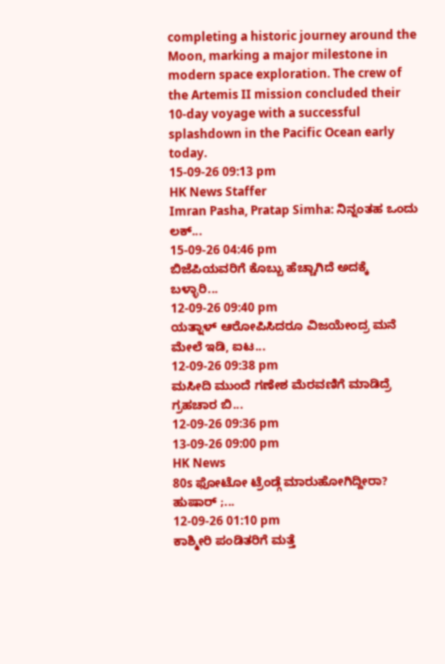completing a historic journey around the Moon, marking a major milestone in modern space exploration. The crew of the Artemis II mission concluded their 10-day voyage with a successful splashdown in the Pacific Ocean early today.
15-09-26 09:13 pm
HK News Staffer
Imran Pasha, Pratap Simha: ನಿನ್ನಂತಹ ಒಂದು ಲಕ್...
15-09-26 04:46 pm
ಬಿಜೆಪಿಯವರಿಗೆ ಕೊಬ್ಬು ಹೆಚ್ಚಾಗಿದೆ ಅದಕ್ಕೆ ಬಳ್ಳಾರಿ...
12-09-26 09:40 pm
ಯತ್ನಾಳ್ ಆರೋಪಿಸಿದರೂ ವಿಜಯೇಂದ್ರ ಮನೆ ಮೇಲೆ ಇಡಿ, ಐಟ...
12-09-26 09:38 pm
ಮಸೀದಿ ಮುಂದೆ ಗಣೇಶ ಮೆರವಣಿಗೆ ಮಾಡಿದ್ರೆ ಗ್ರಹಚಾರ ಬಿ...
12-09-26 09:36 pm
13-09-26 09:00 pm
HK News
80s ಫೋಟೋ ಟ್ರೆಂಡ್ಗೆ ಮಾರುಹೋಗಿದ್ದೀರಾ? ಹುಷಾರ್ ;...
12-09-26 01:10 pm
ಕಾಶ್ಮೀರಿ ಪಂಡಿತರಿಗೆ ಮತ್ತೆ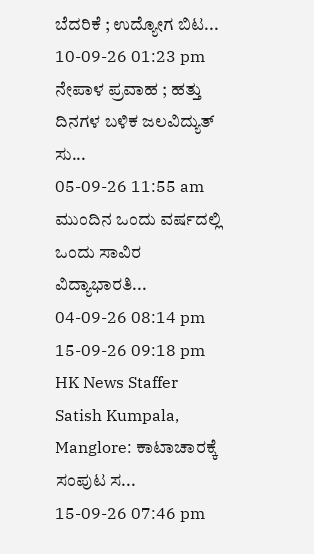ಬೆದರಿಕೆ ; ಉದ್ಯೋಗ ಬಿಟ...
10-09-26 01:23 pm
ನೇಪಾಳ ಪ್ರವಾಹ ; ಹತ್ತು ದಿನಗಳ ಬಳಿಕ ಜಲವಿದ್ಯುತ್ ಸು...
05-09-26 11:55 am
ಮುಂದಿನ ಒಂದು ವರ್ಷದಲ್ಲಿ ಒಂದು ಸಾವಿರ ವಿದ್ಯಾಭಾರತಿ...
04-09-26 08:14 pm
15-09-26 09:18 pm
HK News Staffer
Satish Kumpala, Manglore: ಕಾಟಾಚಾರಕ್ಕೆ ಸಂಪುಟ ಸ...
15-09-26 07:46 pm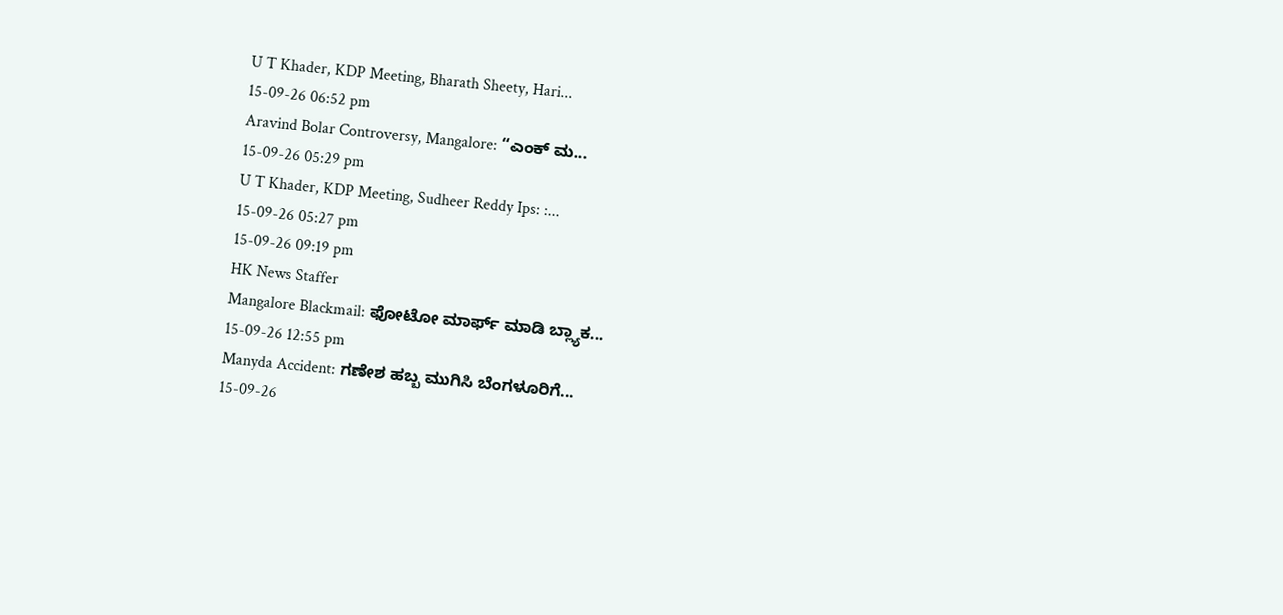U T Khader, KDP Meeting, Bharath Sheety, Hari...
15-09-26 06:52 pm
Aravind Bolar Controversy, Mangalore: “ಎಂಕ್ ಮ...
15-09-26 05:29 pm
U T Khader, KDP Meeting, Sudheer Reddy Ips: :...
15-09-26 05:27 pm
15-09-26 09:19 pm
HK News Staffer
Mangalore Blackmail: ಫೋಟೋ ಮಾರ್ಫ್ ಮಾಡಿ ಬ್ಲ್ಯಾಕ...
15-09-26 12:55 pm
Manyda Accident: ಗಣೇಶ ಹಬ್ಬ ಮುಗಿಸಿ ಬೆಂಗಳೂರಿಗೆ...
15-09-26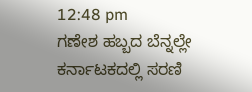12:48 pm
ಗಣೇಶ ಹಬ್ಬದ ಬೆನ್ನಲ್ಲೇ ಕರ್ನಾಟಕದಲ್ಲಿ ಸರಣಿ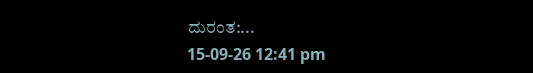ದುರಂತ:...
15-09-26 12:41 pm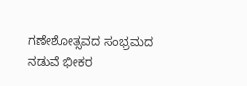ಗಣೇಶೋತ್ಸವದ ಸಂಭ್ರಮದ ನಡುವೆ ಭೀಕರ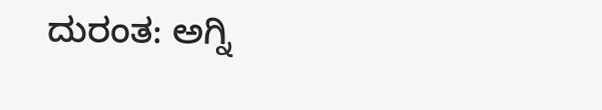ದುರಂತ: ಅಗ್ನಿ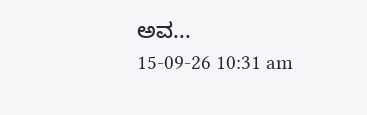ಅವ...
15-09-26 10:31 am